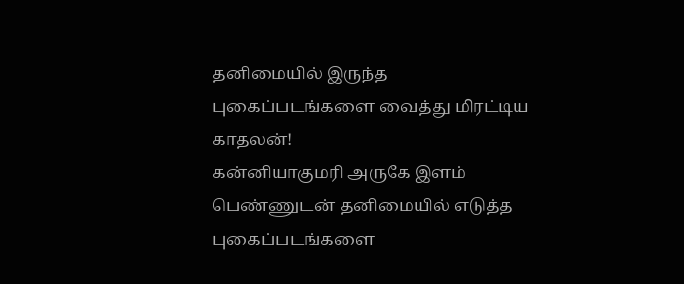தனிமையில் இருந்த புகைப்படங்களை வைத்து மிரட்டிய காதலன்!
கன்னியாகுமரி அருகே இளம் பெண்ணுடன் தனிமையில் எடுத்த புகைப்படங்களை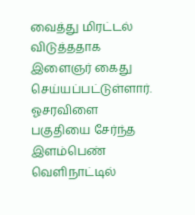வைத்து மிரட்டல் விடுத்ததாக இளைஞர் கைது செய்யப்பட்டுள்ளார். ஓசரவிளை பகுதியை சேர்ந்த இளம்பெண் வெளிநாட்டில்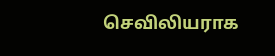செவிலியராக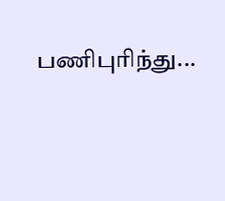பணிபுரிந்து...